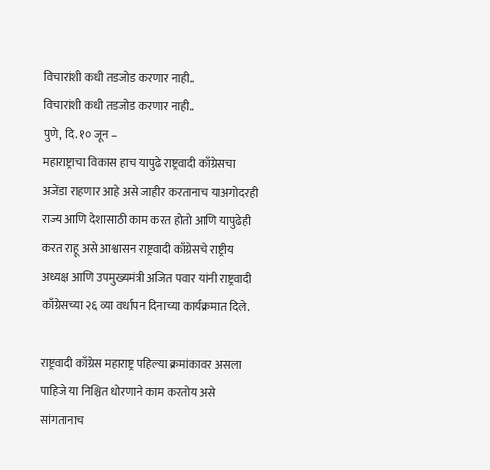विचारांशी कधी तडजोड करणार नाही..
विचारांशी कधी तडजोड करणार नाही..
पुणे, दि. १० जून –
महाराष्ट्राचा विकास हाच यापुढे राष्ट्रवादी काँग्रेसचा अजेंडा राहणार आहे असे जाहीर करतानाच याअगोदरही राज्य आणि देशासाठी काम करत होतो आणि यापुढेही करत राहू असे आश्वासन राष्ट्रवादी काँग्रेसचे राष्ट्रीय अध्यक्ष आणि उपमुख्यमंत्री अजित पवार यांनी राष्ट्रवादी काँग्रेसच्या २६ व्या वर्धापन दिनाच्या कार्यक्रमात दिले.

राष्ट्रवादी काँग्रेस महाराष्ट्र पहिल्या क्रमांकावर असला पाहिजे या निश्चित धोरणाने काम करतोय असे सांगतानाच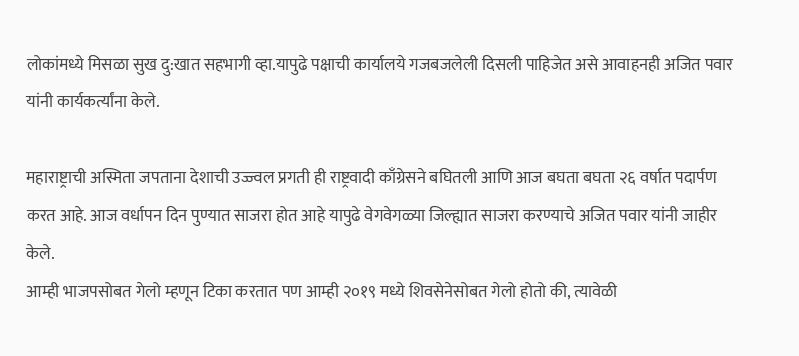लोकांमध्ये मिसळा सुख दु:खात सहभागी व्हा.यापुढे पक्षाची कार्यालये गजबजलेली दिसली पाहिजेत असे आवाहनही अजित पवार यांनी कार्यकर्त्यांना केले.

महाराष्ट्राची अस्मिता जपताना देशाची उज्ज्वल प्रगती ही राष्ट्रवादी काँग्रेसने बघितली आणि आज बघता बघता २६ वर्षात पदार्पण करत आहे. आज वर्धापन दिन पुण्यात साजरा होत आहे यापुढे वेगवेगळ्या जिल्ह्यात साजरा करण्याचे अजित पवार यांनी जाहीर केले.
आम्ही भाजपसोबत गेलो म्हणून टिका करतात पण आम्ही २०१९ मध्ये शिवसेनेसोबत गेलो होतो की, त्यावेळी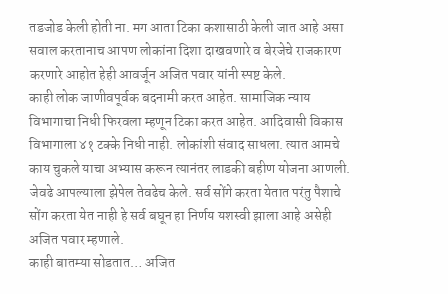तडजोड केली होती ना. मग आता टिका कशासाठी केली जात आहे असा सवाल करतानाच आपण लोकांना दिशा दाखवणारे व बेरजेचे राजकारण करणारे आहोत हेही आवर्जून अजित पवार यांनी स्पष्ट केले.
काही लोक जाणीवपूर्वक बदनामी करत आहेत. सामाजिक न्याय विभागाचा निधी फिरवला म्हणून टिका करत आहेत. आदिवासी विकास विभागाला ४१ टक्के निधी नाही. लोकांशी संवाद साधला. त्यात आमचे काय चुकले याचा अभ्यास करून त्यानंतर लाडकी बहीण योजना आणली. जेवढे आपल्याला झेपेल तेवढेच केले. सर्व सोंगे करता येतात परंतु पैशाचे सोंग करता येत नाही हे सर्व बघून हा निर्णय यशस्वी झाला आहे असेही अजित पवार म्हणाले.
काही बातम्या सोडतात… अजित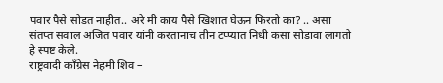पवार पैसे सोडत नाहीत.. अरे मी काय पैसे खिशात घेऊन फिरतो का? .. असा संतप्त सवाल अजित पवार यांनी करतानाच तीन टप्प्यात निधी कसा सोडावा लागतो हे स्पष्ट केले.
राष्ट्रवादी काँग्रेस नेहमी शिव –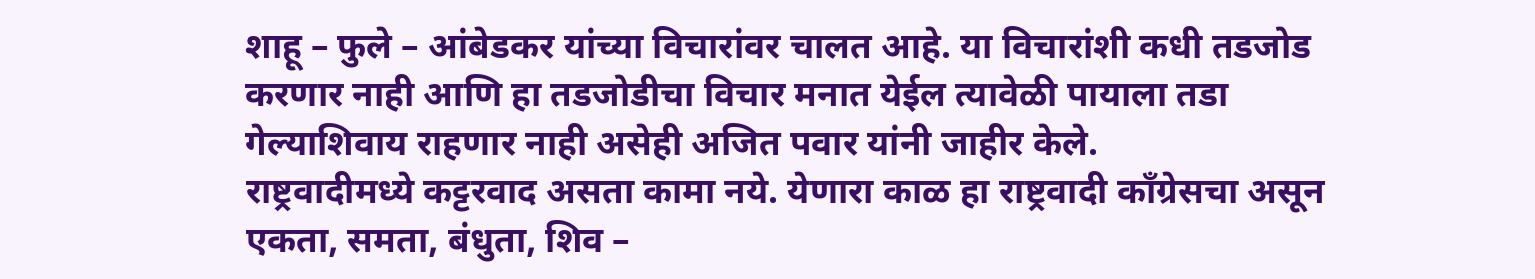शाहू – फुले – आंबेडकर यांच्या विचारांवर चालत आहे. या विचारांशी कधी तडजोड करणार नाही आणि हा तडजोडीचा विचार मनात येईल त्यावेळी पायाला तडा गेल्याशिवाय राहणार नाही असेही अजित पवार यांनी जाहीर केले.
राष्ट्रवादीमध्ये कट्टरवाद असता कामा नये. येणारा काळ हा राष्ट्रवादी काँग्रेसचा असून एकता, समता, बंधुता, शिव –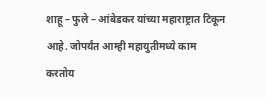शाहू – फुले – आंबेडकर यांच्या महाराष्ट्रात टिकून आहे. जोपर्यंत आम्ही महायुतीमध्ये काम करतोय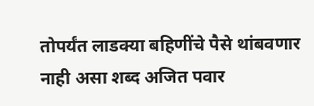तोपर्यंत लाडक्या बहिणींचे पैसे थांबवणार नाही असा शब्द अजित पवार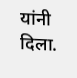यांनी दिला.